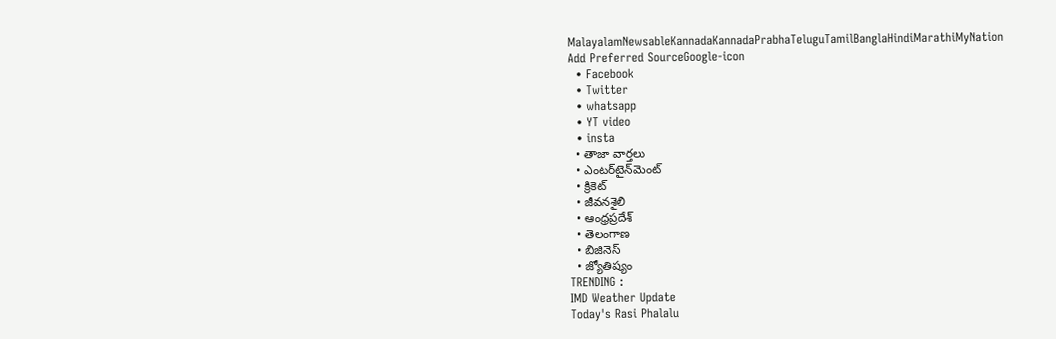MalayalamNewsableKannadaKannadaPrabhaTeluguTamilBanglaHindiMarathiMyNation
Add Preferred SourceGoogle-icon
  • Facebook
  • Twitter
  • whatsapp
  • YT video
  • insta
  • తాజా వార్తలు
  • ఎంటర్‌టైన్‌మెంట్
  • క్రికెట్
  • జీవనశైలి
  • ఆంధ్రప్రదేశ్
  • తెలంగాణ
  • బిజినెస్
  • జ్యోతిష్యం
TRENDING :
IMD Weather Update
Today's Rasi Phalalu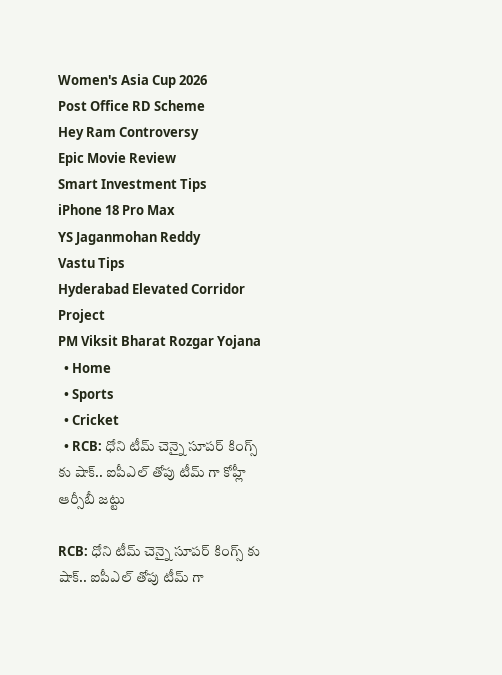Women's Asia Cup 2026
Post Office RD Scheme
Hey Ram Controversy
Epic Movie Review
Smart Investment Tips
iPhone 18 Pro Max
YS Jaganmohan Reddy
Vastu Tips
Hyderabad Elevated Corridor Project
PM Viksit Bharat Rozgar Yojana
  • Home
  • Sports
  • Cricket
  • RCB: ధోని టీమ్ చెన్నై సూపర్ కింగ్స్ కు షాక్.. ఐపీఎల్ తోపు టీమ్ గా కోహ్లీ ఆర్సీబీ జట్టు

RCB: ధోని టీమ్ చెన్నై సూపర్ కింగ్స్ కు షాక్.. ఐపీఎల్ తోపు టీమ్ గా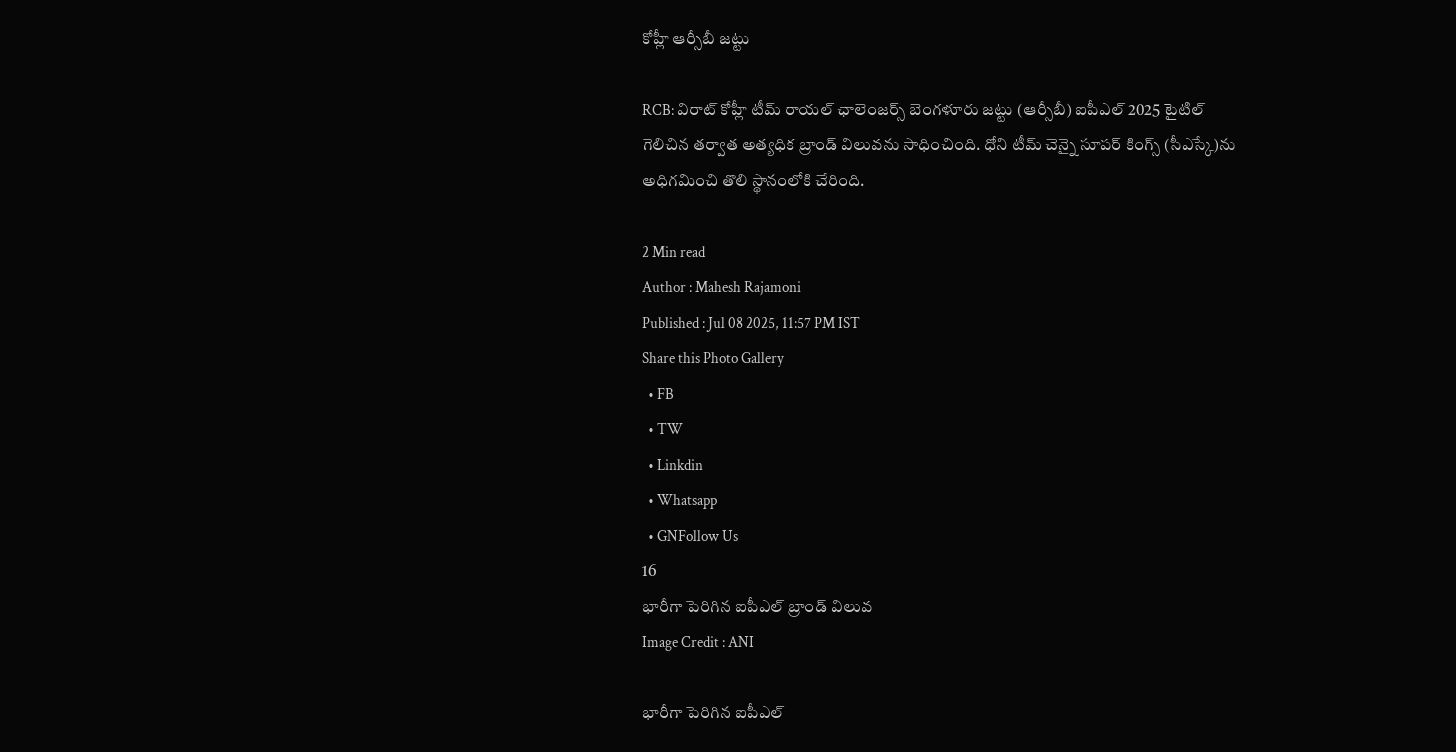కోహ్లీ ఆర్సీబీ జట్టు

RCB: విరాట్ కోహ్లీ టీమ్ రాయల్ ఛాలెంజర్స్ బెంగళూరు జట్టు (ఆర్సీబీ) ఐపీఎల్ 2025 టైటిల్ గెలిచిన తర్వాత అత్యధిక బ్రాండ్ విలువను సాధించింది. ధోని టీమ్ చెన్నై సూపర్ కింగ్స్ (సీఎస్కే)ను అధిగమించి తొలి స్థానంలోకి చేరింది.

2 Min read
Author : Mahesh Rajamoni
Published : Jul 08 2025, 11:57 PM IST
Share this Photo Gallery
  • FB
  • TW
  • Linkdin
  • Whatsapp
  • GNFollow Us
16
భారీగా పెరిగిన ఐపీఎల్‌ బ్రాండ్ విలువ
Image Credit : ANI

భారీగా పెరిగిన ఐపీఎల్‌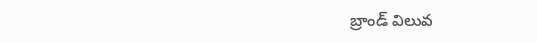బ్రాండ్ విలువ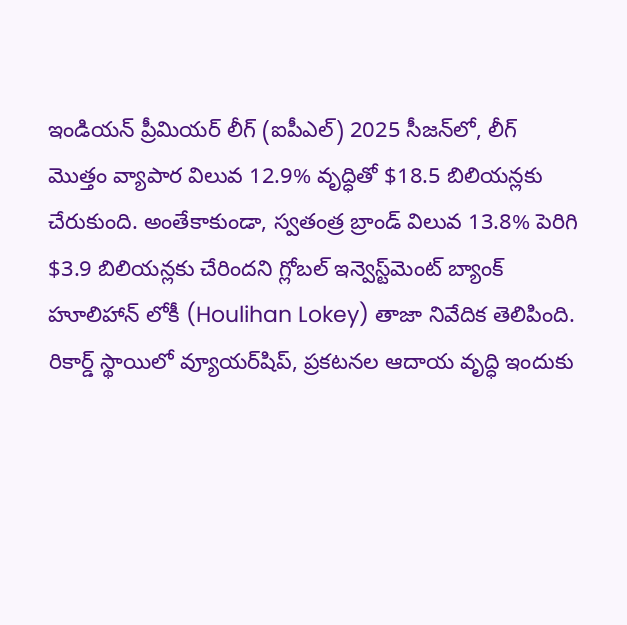ఇండియన్ ప్రీమియర్ లీగ్ (ఐపీఎల్) 2025 సీజన్‌లో, లీగ్‌ మొత్తం వ్యాపార విలువ 12.9% వృద్ధితో $18.5 బిలియన్లకు చేరుకుంది. అంతేకాకుండా, స్వతంత్ర బ్రాండ్ విలువ 13.8% పెరిగి $3.9 బిలియన్లకు చేరిందని గ్లోబల్ ఇన్వెస్ట్‌మెంట్ బ్యాంక్ హూలిహాన్ లోకీ (Houlihan Lokey) తాజా నివేదిక తెలిపింది. రికార్డ్ స్థాయిలో వ్యూయర్‌షిప్, ప్రకటనల ఆదాయ వృద్ధి ఇందుకు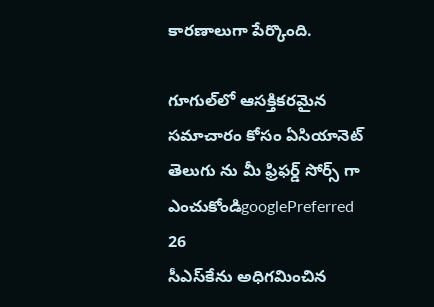కారణాలుగా పేర్కొంది.

గూగుల్‌లో ఆసక్తికరమైన సమాచారం కోసం ఏసియానెట్ తెలుగు ను మీ ఫ్రిఫర్డ్ సోర్స్ గా ఎంచుకోండిgooglePreferred
26
సీఎస్‌కేను అధిగమించిన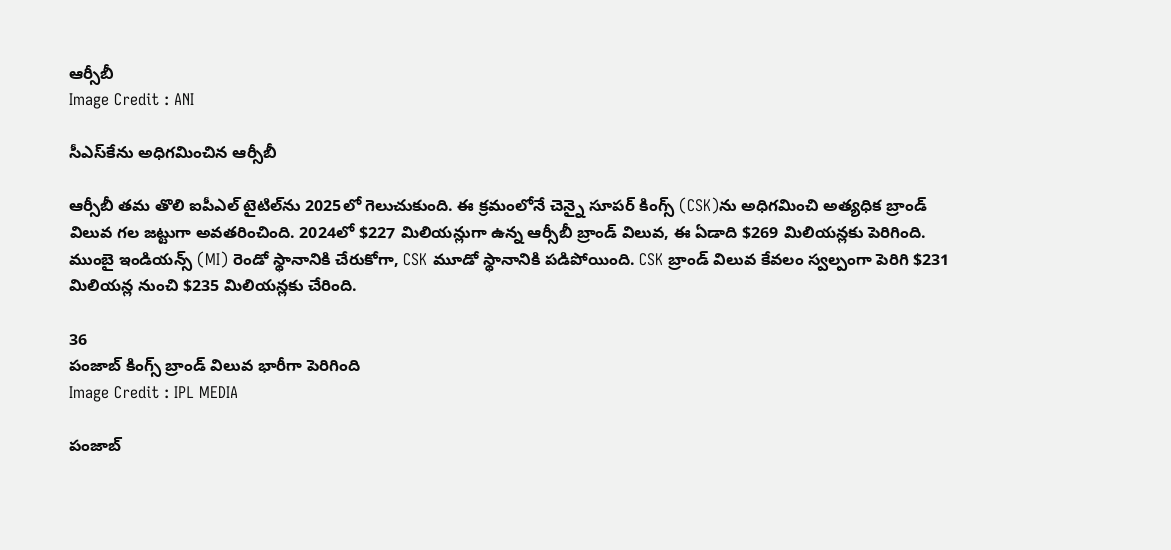ఆర్సీబీ
Image Credit : ANI

సీఎస్‌కేను అధిగమించిన ఆర్సీబీ

ఆర్సీబీ తమ తొలి ఐపీఎల్ టైటిల్‌ను 2025లో గెలుచుకుంది. ఈ క్రమంలోనే చెన్నై సూపర్ కింగ్స్ (CSK)ను అధిగమించి అత్యధిక బ్రాండ్ విలువ గల జట్టుగా అవతరించింది. 2024లో $227 మిలియన్లుగా ఉన్న ఆర్సీబీ బ్రాండ్ విలువ, ఈ ఏడాది $269 మిలియన్లకు పెరిగింది. ముంబై ఇండియన్స్ (MI) రెండో స్థానానికి చేరుకోగా, CSK మూడో స్థానానికి పడిపోయింది. CSK బ్రాండ్ విలువ కేవలం స్వల్పంగా పెరిగి $231 మిలియన్ల నుంచి $235 మిలియన్లకు చేరింది.

36
పంజాబ్ కింగ్స్‌ బ్రాండ్ విలువ భారీగా పెరిగింది
Image Credit : IPL MEDIA

పంజాబ్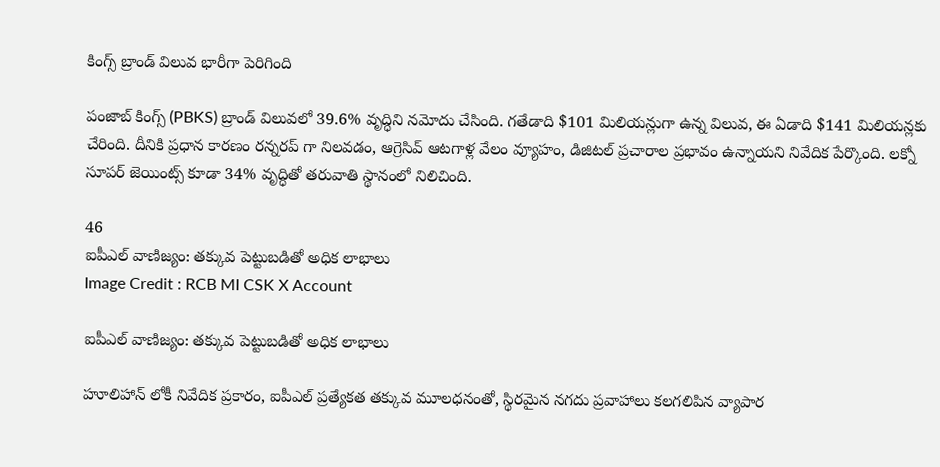కింగ్స్‌ బ్రాండ్ విలువ భారీగా పెరిగింది

పంజాబ్ కింగ్స్ (PBKS) బ్రాండ్ విలువలో 39.6% వృద్ధిని నమోదు చేసింది. గతేడాది $101 మిలియన్లుగా ఉన్న విలువ, ఈ ఏడాది $141 మిలియన్లకు చేరింది. దీనికి ప్రధాన కారణం రన్నరప్ గా నిలవడం, ఆగ్రెసివ్ ఆటగాళ్ల వేలం వ్యూహం, డిజిటల్ ప్రచారాల ప్రభావం ఉన్నాయని నివేదిక పేర్కొంది. లక్నో సూపర్ జెయింట్స్ కూడా 34% వృద్ధితో తరువాతి స్థానంలో నిలిచింది.

46
ఐపీఎల్ వాణిజ్యం: తక్కువ పెట్టుబడితో అధిక లాభాలు
Image Credit : RCB MI CSK X Account

ఐపీఎల్ వాణిజ్యం: తక్కువ పెట్టుబడితో అధిక లాభాలు

హూలిహాన్ లోకీ నివేదిక ప్రకారం, ఐపీఎల్ ప్రత్యేకత తక్కువ మూలధనంతో, స్థిరమైన నగదు ప్రవాహాలు కలగలిపిన వ్యాపార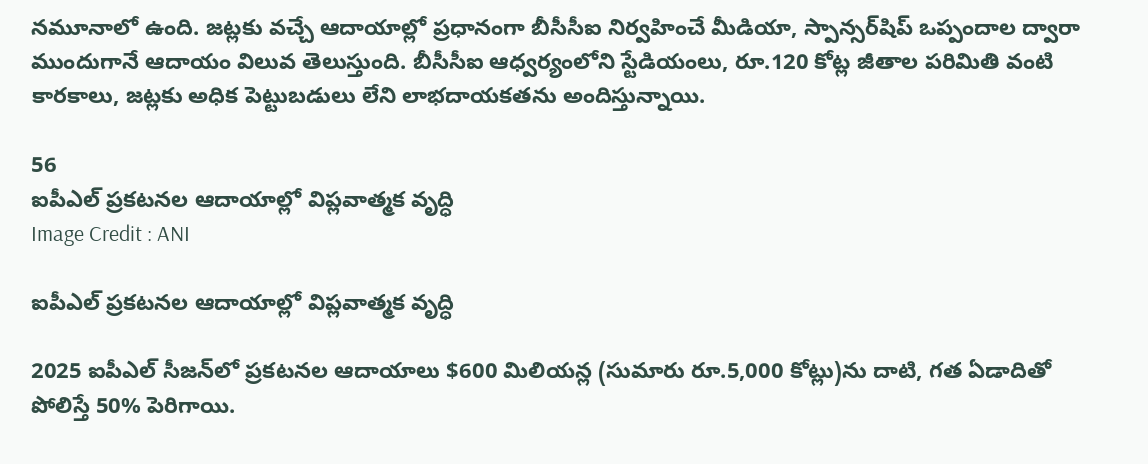నమూనాలో ఉంది. జట్లకు వచ్చే ఆదాయాల్లో ప్రధానంగా బీసీసీఐ నిర్వహించే మీడియా, స్పాన్సర్‌షిప్ ఒప్పందాల ద్వారా ముందుగానే ఆదాయం విలువ తెలుస్తుంది. బీసీసీఐ ఆధ్వర్యంలోని స్టేడియంలు, రూ.120 కోట్ల జీతాల పరిమితి వంటి కారకాలు, జట్లకు అధిక పెట్టుబడులు లేని లాభదాయకతను అందిస్తున్నాయి.

56
ఐపీఎల్ ప్రకటనల ఆదాయాల్లో విప్లవాత్మక వృద్ధి
Image Credit : ANI

ఐపీఎల్ ప్రకటనల ఆదాయాల్లో విప్లవాత్మక వృద్ధి

2025 ఐపీఎల్ సీజన్‌లో ప్రకటనల ఆదాయాలు $600 మిలియన్ల (సుమారు రూ.5,000 కోట్లు)ను దాటి, గత ఏడాదితో పోలిస్తే 50% పెరిగాయి.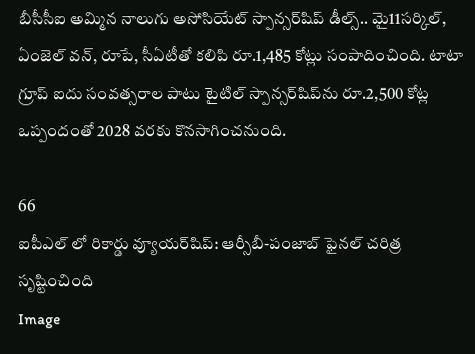బీసీసీఐ అమ్మిన నాలుగు అసోసియేట్ స్పాన్సర్‌షిప్‌ డీల్స్.. మై11సర్కిల్, ఏంజెల్ వన్, రూపే, సీఏటీతో కలిపి రూ.1,485 కోట్లు సంపాదించింది. టాటా గ్రూప్ ఐదు సంవత్సరాల పాటు టైటిల్ స్పాన్సర్‌షిప్‌ను రూ.2,500 కోట్ల ఒప్పందంతో 2028 వరకు కొనసాగించనుంది.

66
ఐపీఎల్ లో రికార్డు వ్యూయర్‌షిప్: ఆర్సీబీ-పంజాబ్ ఫైనల్‌ చరిత్ర సృష్టించింది
Image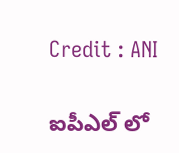Credit : ANI

ఐపీఎల్ లో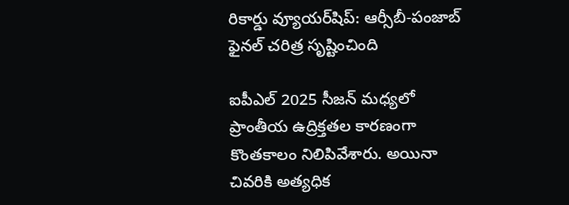రికార్డు వ్యూయర్‌షిప్: ఆర్సీబీ-పంజాబ్ ఫైనల్‌ చరిత్ర సృష్టించింది

ఐపీఎల్ 2025 సీజన్ మధ్యలో ప్రాంతీయ ఉద్రిక్తతల కారణంగా కొంతకాలం నిలిపివేశారు. అయినా చివరికి అత్యధిక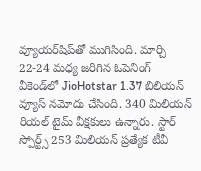వ్యూయర్‌షిప్‌తో ముగిసింది. మార్చి 22-24 మధ్య జరిగిన ఓపెనింగ్ వీకెండ్‌లో JioHotstar 1.37 బిలియన్ వ్యూస్ నమోదు చేసింది. 340 మిలియన్ రియల్ టైమ్ వీక్షకులు ఉన్నారు. స్టార్ స్పోర్ట్స్‌ 253 మిలియన్ ప్రత్యేక టీవీ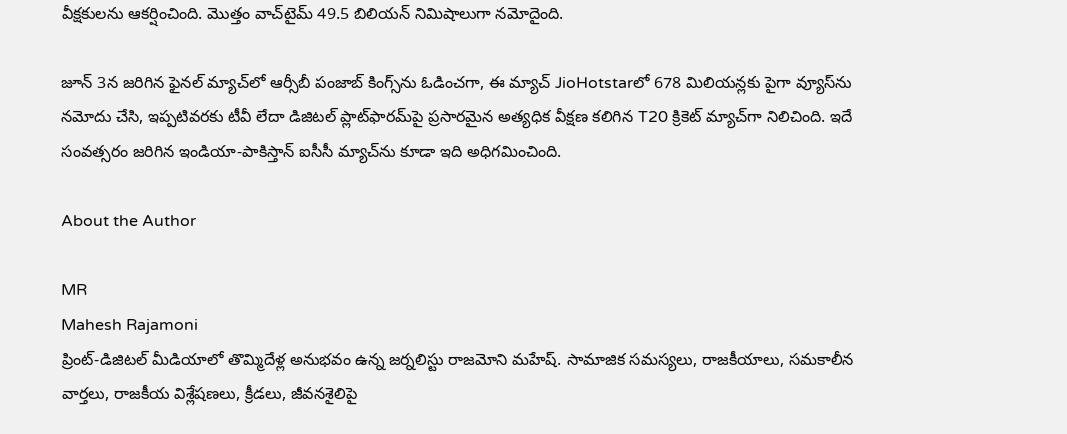వీక్షకులను ఆకర్షించింది. మొత్తం వాచ్‌టైమ్ 49.5 బిలియన్ నిమిషాలుగా నమోదైంది.

జూన్ 3న జరిగిన ఫైనల్ మ్యాచ్‌లో ఆర్సీబీ పంజాబ్ కింగ్స్‌ను ఓడించగా, ఈ మ్యాచ్‌ JioHotstarలో 678 మిలియన్లకు పైగా వ్యూస్‌ను నమోదు చేసి, ఇప్పటివరకు టీవీ లేదా డిజిటల్ ప్లాట్‌ఫారమ్‌పై ప్రసారమైన అత్యధిక వీక్షణ కలిగిన T20 క్రికెట్ మ్యాచ్‌గా నిలిచింది. ఇదే సంవత్సరం జరిగిన ఇండియా-పాకిస్తాన్ ఐసీసీ మ్యాచ్‌ను కూడా ఇది అధిగమించింది.

About the Author

MR
Mahesh Rajamoni
ప్రింట్-డిజిటల్ మీడియాలో తొమ్మిదేళ్ల అనుభవం ఉన్న జ‌ర్న‌లిస్టు రాజమోని మహేష్. సామాజిక సమస్యలు, రాజకీయాలు, సమకాలీన వార్తలు, రాజకీయ విశ్లేషణలు, క్రీడలు, జీవనశైలిపై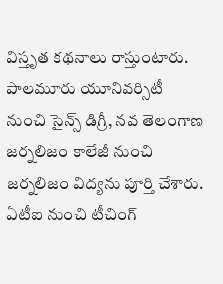విస్తృత క‌థ‌నాలు రాస్తుంటారు. పాలమూరు యూనివర్సిటీ నుంచి సైన్స్ డిగ్రీ, నవ తెలంగాణ జర్నలిజం కాలేజీ నుంచి జర్నలిజం విద్యను పూర్తి చేశారు. ఏటీఐ నుంచి టీచింగ్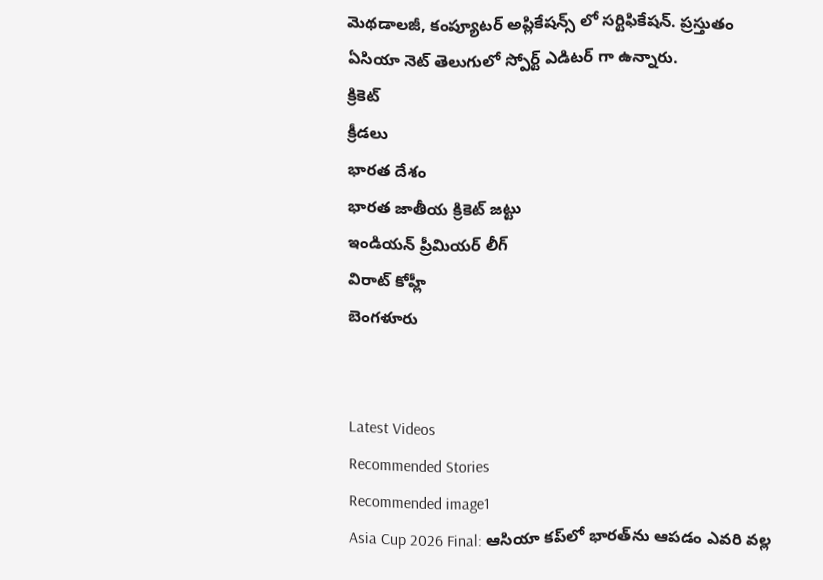మెథడాలజీ, కంప్యూటర్ అప్లికేషన్స్ లో సర్టిఫికేషన్. ప్రస్తుతం ఏసియా నెట్ తెలుగులో స్పోర్ట్ ఎడిటర్ గా ఉన్నారు.
క్రికెట్
క్రీడలు
భారత దేశం
భారత జాతీయ క్రికెట్ జట్టు
ఇండియన్ ప్రీమియర్ లీగ్
విరాట్ కోహ్లీ
బెంగళూరు


Latest Videos
Recommended Stories
Recommended image1
Asia Cup 2026 Final: ఆసియా కప్‌లో భారత్‌ను ఆపడం ఎవరి వల్ల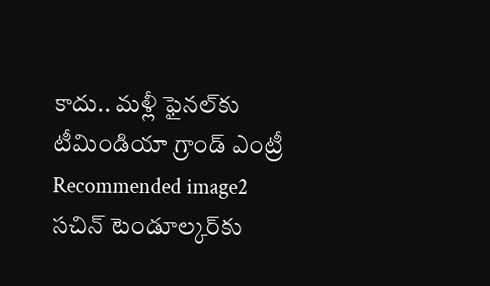కాదు.. మళ్లీ ఫైనల్‌కు టీమిండియా గ్రాండ్ ఎంట్రీ
Recommended image2
స‌చిన్ టెండూల్క‌ర్‌కు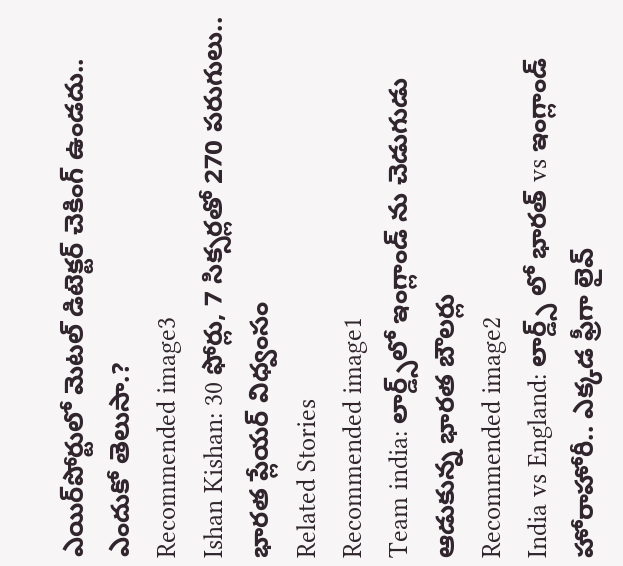ఎయిర్‌పోర్టులో మెట‌ల్ డిటెక్ట‌ర్ చెకింగ్ ఉండదు.. ఎందుకో తెలుసా.?
Recommended image3
Ishan Kishan: 30 ఫోర్లు, 7 సిక్సర్లతో 270 పరుగులు.. భారత ప్లేయర్ విధ్వంసం
Related Stories
Recommended image1
Team india: లార్డ్స్‌లో ఇంగ్లాండ్ ను చెడుగుడు ఆడుకున్న భారత బౌలర్లు
Recommended image2
India vs England: లార్డ్స్ లో భారత్ vs ఇంగ్లాండ్ హోరాహోరీ.. ఎక్కడ ఫ్రీగా లైవ్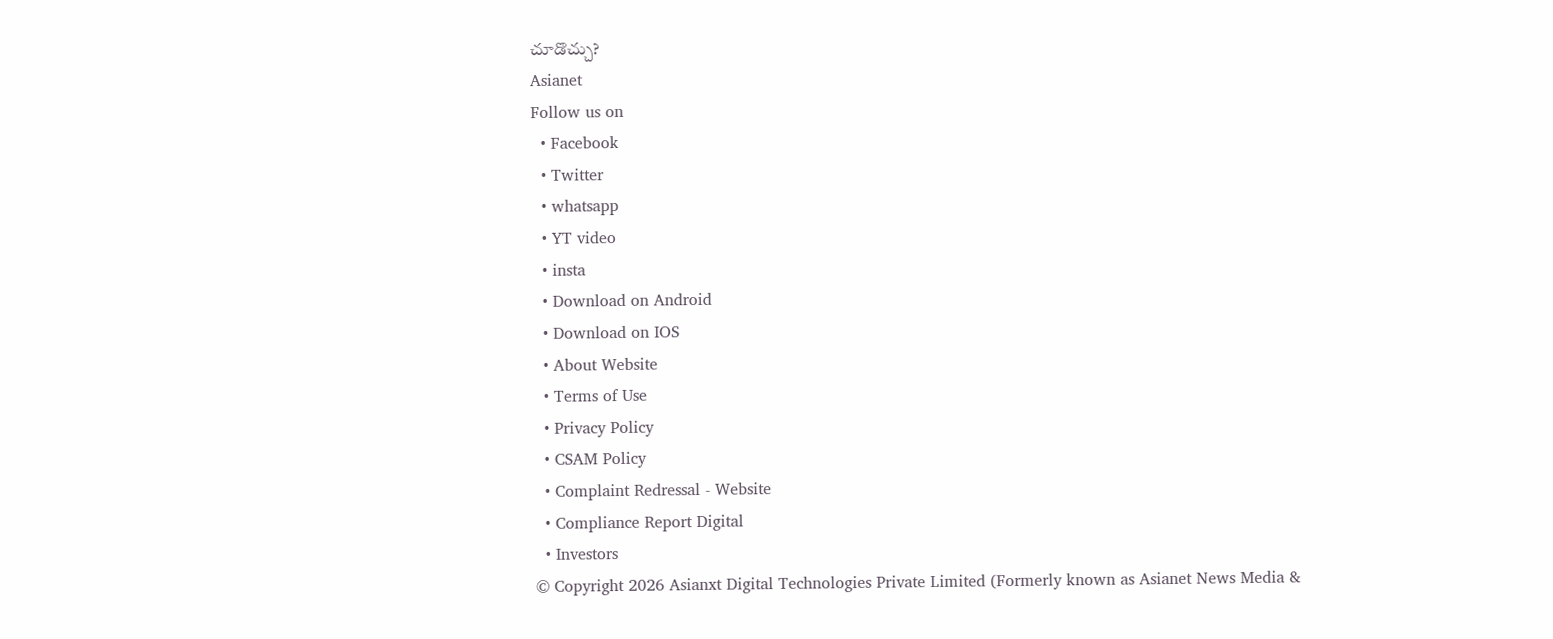చూడొచ్చు?
Asianet
Follow us on
  • Facebook
  • Twitter
  • whatsapp
  • YT video
  • insta
  • Download on Android
  • Download on IOS
  • About Website
  • Terms of Use
  • Privacy Policy
  • CSAM Policy
  • Complaint Redressal - Website
  • Compliance Report Digital
  • Investors
© Copyright 2026 Asianxt Digital Technologies Private Limited (Formerly known as Asianet News Media &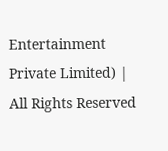Entertainment Private Limited) | All Rights Reserved